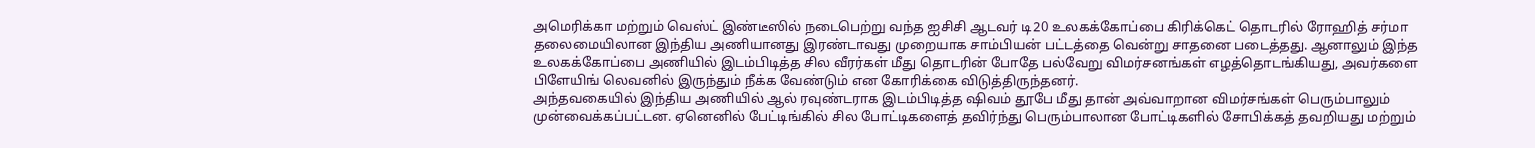அமெரிக்கா மற்றும் வெஸ்ட் இண்டீஸில் நடைபெற்று வந்த ஐசிசி ஆடவர் டி20 உலகக்கோப்பை கிரிக்கெட் தொடரில் ரோஹித் சர்மா தலைமையிலான இந்திய அணியானது இரண்டாவது முறையாக சாம்பியன் பட்டத்தை வென்று சாதனை படைத்தது. ஆனாலும் இந்த உலகக்கோப்பை அணியில் இடம்பிடித்த சில வீரர்கள் மீது தொடரின் போதே பல்வேறு விமர்சனங்கள் எழத்தொடங்கியது, அவர்களை பிளேயிங் லெவனில் இருந்தும் நீக்க வேண்டும் என கோரிக்கை விடுத்திருந்தனர்.
அந்தவகையில் இந்திய அணியில் ஆல் ரவுண்டராக இடம்பிடித்த ஷிவம் தூபே மீது தான் அவ்வாறான விமர்சங்கள் பெரும்பாலும் முன்வைக்கப்பட்டன. ஏனெனில் பேட்டிங்கில் சில போட்டிகளைத் தவிர்ந்து பெரும்பாலான போட்டிகளில் சோபிக்கத் தவறியது மற்றும்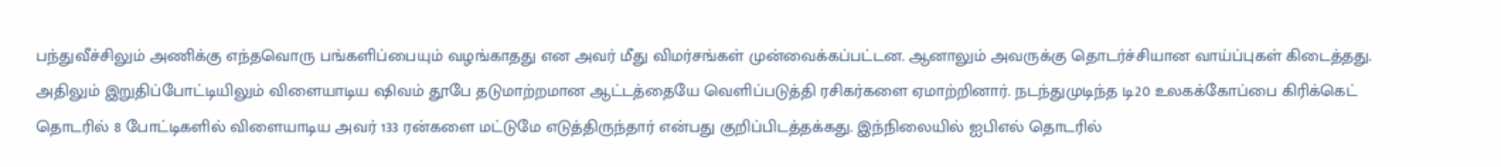பந்துவீச்சிலும் அணிக்கு எந்தவொரு பங்களிப்பையும் வழங்காதது என அவர் மீது விமர்சங்கள் முன்வைக்கப்பட்டன. ஆனாலும் அவருக்கு தொடர்ச்சியான வாய்ப்புகள் கிடைத்தது.
அதிலும் இறுதிப்போட்டியிலும் விளையாடிய ஷிவம் தூபே தடுமாற்றமான ஆட்டத்தையே வெளிப்படுத்தி ரசிகர்களை ஏமாற்றினார். நடந்துமுடிந்த டி20 உலகக்கோப்பை கிரிக்கெட் தொடரில் 8 போட்டிகளில் விளையாடிய அவர் 133 ரன்களை மட்டுமே எடுத்திருந்தார் என்பது குறிப்பிடத்தக்கது. இந்நிலையில் ஐபிஎல் தொடரில்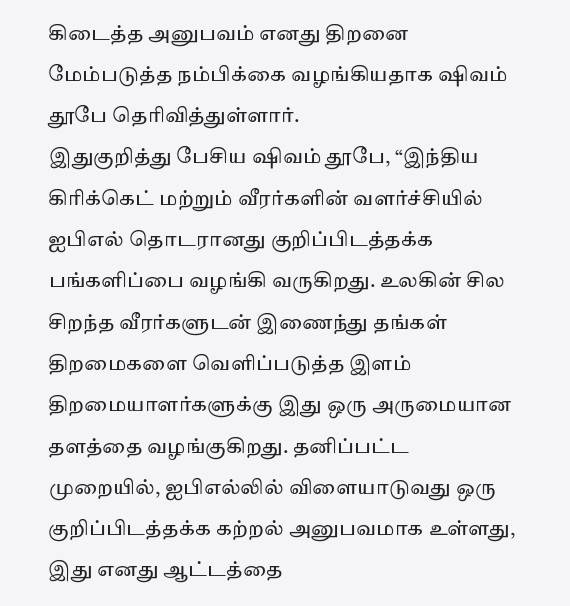கிடைத்த அனுபவம் எனது திறனை மேம்படுத்த நம்பிக்கை வழங்கியதாக ஷிவம் தூபே தெரிவித்துள்ளார்.
இதுகுறித்து பேசிய ஷிவம் தூபே, “இந்திய கிரிக்கெட் மற்றும் வீரர்களின் வளர்ச்சியில் ஐபிஎல் தொடரானது குறிப்பிடத்தக்க பங்களிப்பை வழங்கி வருகிறது. உலகின் சில சிறந்த வீரர்களுடன் இணைந்து தங்கள் திறமைகளை வெளிப்படுத்த இளம் திறமையாளர்களுக்கு இது ஒரு அருமையான தளத்தை வழங்குகிறது. தனிப்பட்ட முறையில், ஐபிஎல்லில் விளையாடுவது ஒரு குறிப்பிடத்தக்க கற்றல் அனுபவமாக உள்ளது, இது எனது ஆட்டத்தை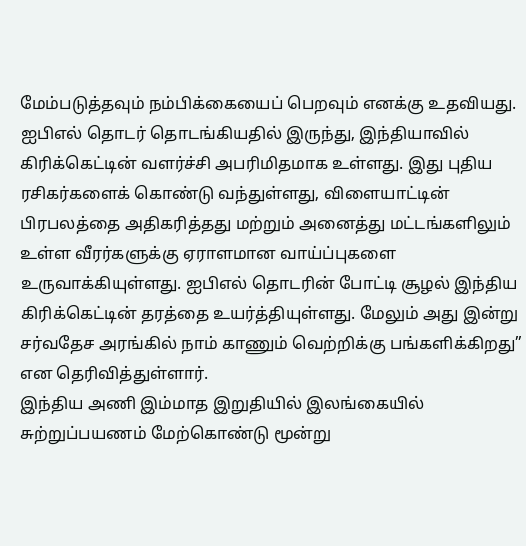மேம்படுத்தவும் நம்பிக்கையைப் பெறவும் எனக்கு உதவியது.
ஐபிஎல் தொடர் தொடங்கியதில் இருந்து, இந்தியாவில் கிரிக்கெட்டின் வளர்ச்சி அபரிமிதமாக உள்ளது. இது புதிய ரசிகர்களைக் கொண்டு வந்துள்ளது, விளையாட்டின் பிரபலத்தை அதிகரித்தது மற்றும் அனைத்து மட்டங்களிலும் உள்ள வீரர்களுக்கு ஏராளமான வாய்ப்புகளை உருவாக்கியுள்ளது. ஐபிஎல் தொடரின் போட்டி சூழல் இந்திய கிரிக்கெட்டின் தரத்தை உயர்த்தியுள்ளது. மேலும் அது இன்று சர்வதேச அரங்கில் நாம் காணும் வெற்றிக்கு பங்களிக்கிறது” என தெரிவித்துள்ளார்.
இந்திய அணி இம்மாத இறுதியில் இலங்கையில் சுற்றுப்பயணம் மேற்கொண்டு மூன்று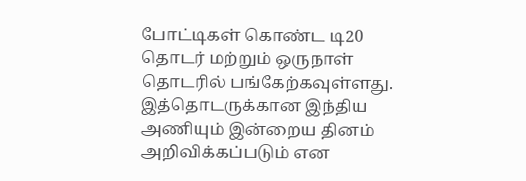போட்டிகள் கொண்ட டி20 தொடர் மற்றும் ஒருநாள் தொடரில் பங்கேற்கவுள்ளது. இத்தொடருக்கான இந்திய அணியும் இன்றைய தினம் அறிவிக்கப்படும் என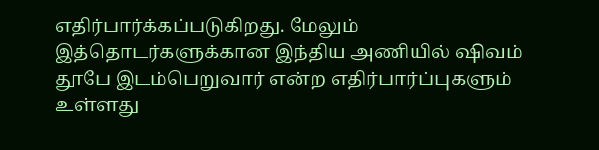எதிர்பார்க்கப்படுகிறது. மேலும் இத்தொடர்களுக்கான இந்திய அணியில் ஷிவம் தூபே இடம்பெறுவார் என்ற எதிர்பார்ப்புகளும் உள்ளது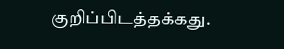குறிப்பிடத்தக்கது.